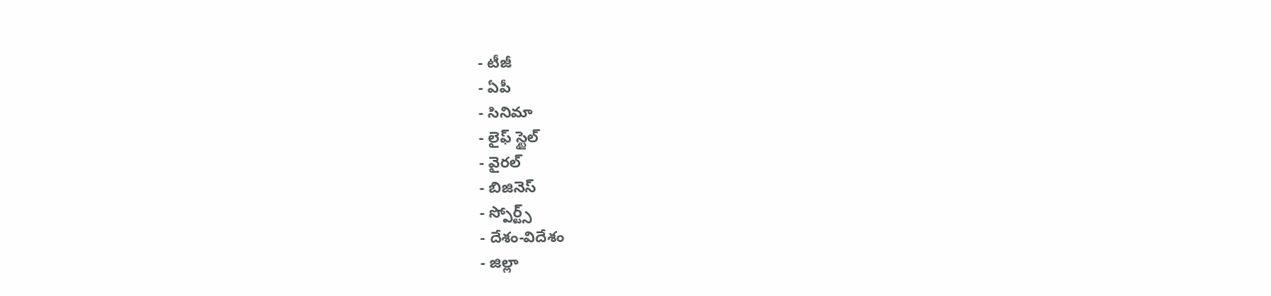- టీజీ
- ఏపీ
- సినిమా
- లైఫ్ స్టైల్
- వైరల్
- బిజినెస్
- స్పోర్ట్స్
- దేశం-విదేశం
- జిల్లా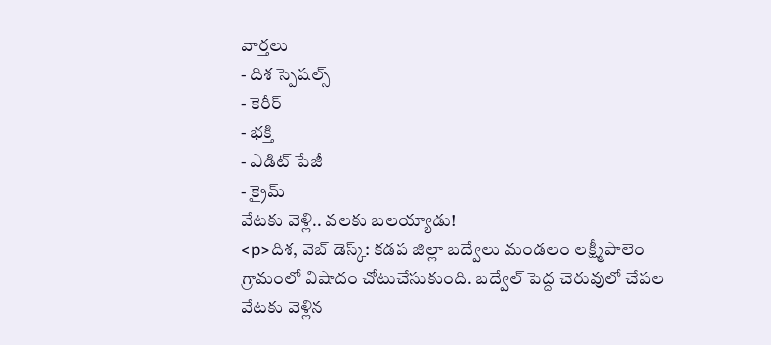వార్తలు
- దిశ స్పెషల్స్
- కెరీర్
- భక్తి
- ఎడిట్ పేజీ
- క్రైమ్
వేటకు వెళ్లి.. వలకు బలయ్యాడు!
<p>దిశ, వెబ్ డెస్క్: కడప జిల్లా బద్వేలు మండలం లక్ష్మీపాలెం గ్రామంలో విషాదం చోటుచేసుకుంది. బద్వేల్ పెద్ద చెరువులో చేపల వేటకు వెళ్లిన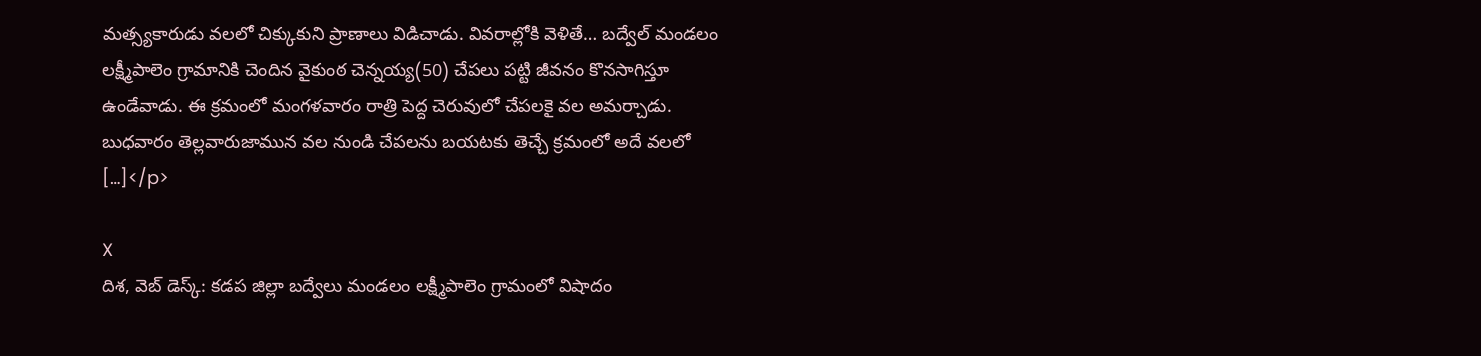మత్స్యకారుడు వలలో చిక్కుకుని ప్రాణాలు విడిచాడు. వివరాల్లోకి వెళితే… బద్వేల్ మండలం లక్ష్మీపాలెం గ్రామానికి చెందిన వైకుంఠ చెన్నయ్య(50) చేపలు పట్టి జీవనం కొనసాగిస్తూ ఉండేవాడు. ఈ క్రమంలో మంగళవారం రాత్రి పెద్ద చెరువులో చేపలకై వల అమర్చాడు. బుధవారం తెల్లవారుజామున వల నుండి చేపలను బయటకు తెచ్చే క్రమంలో అదే వలలో […]</p>

X
దిశ, వెబ్ డెస్క్: కడప జిల్లా బద్వేలు మండలం లక్ష్మీపాలెం గ్రామంలో విషాదం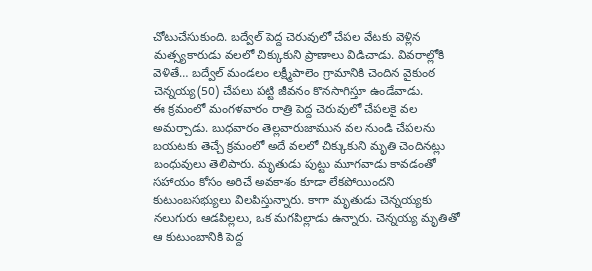చోటుచేసుకుంది. బద్వేల్ పెద్ద చెరువులో చేపల వేటకు వెళ్లిన మత్స్యకారుడు వలలో చిక్కుకుని ప్రాణాలు విడిచాడు. వివరాల్లోకి వెళితే… బద్వేల్ మండలం లక్ష్మీపాలెం గ్రామానికి చెందిన వైకుంఠ చెన్నయ్య(50) చేపలు పట్టి జీవనం కొనసాగిస్తూ ఉండేవాడు.
ఈ క్రమంలో మంగళవారం రాత్రి పెద్ద చెరువులో చేపలకై వల అమర్చాడు. బుధవారం తెల్లవారుజామున వల నుండి చేపలను బయటకు తెచ్చే క్రమంలో అదే వలలో చిక్కుకుని మృతి చెందినట్లు బంధువులు తెలిపారు. మృతుడు పుట్టు మూగవాడు కావడంతో సహాయం కోసం అరిచే అవకాశం కూడా లేకపోయిందని కుటుంబసభ్యులు విలపిస్తున్నారు. కాగా మృతుడు చెన్నయ్యకు నలుగురు ఆడపిల్లలు, ఒక మగపిల్లాడు ఉన్నారు. చెన్నయ్య మృతితో ఆ కుటుంబానికి పెద్ద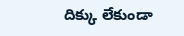దిక్కు లేకుండా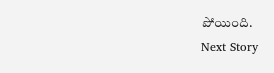పోయింది.
Next Story